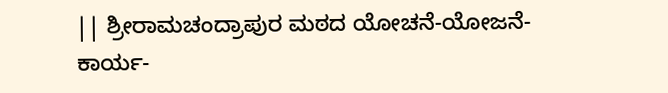|| ಶ್ರೀರಾಮಚಂದ್ರಾಪುರ ಮಠದ ಯೋಚನೆ-ಯೋಜನೆ-ಕಾರ್ಯ-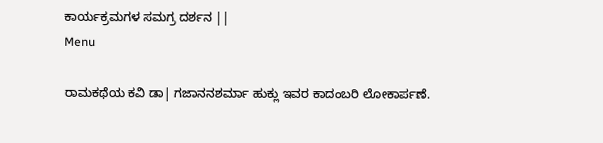ಕಾರ್ಯಕ್ರಮಗಳ ಸಮಗ್ರ ದರ್ಶನ ||
Menu

ರಾಮಕಥೆಯ ಕವಿ ಡಾ| ಗಜಾನನಶರ್ಮಾ ಹುಕ್ಲು ಇವರ ಕಾದಂಬರಿ ಲೋಕಾರ್ಪಣೆ.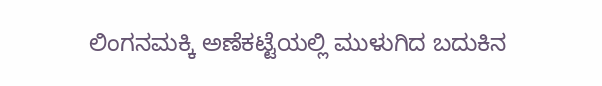ಲಿಂಗನಮಕ್ಕಿ ಅಣೆಕಟ್ಟೆಯಲ್ಲಿ ಮುಳುಗಿದ ಬದುಕಿನ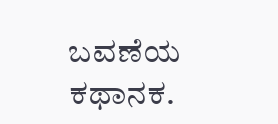ಬವಣೆಯ ಕಥಾನಕ.